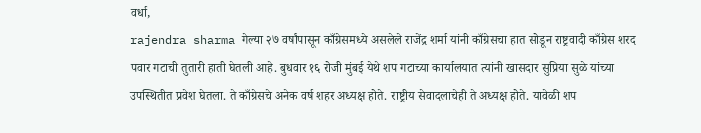वर्धा,
rajendra sharma गेल्या २७ वर्षांपासून काँग्रेसमध्ये असलेले राजेंद्र शर्मा यांनी काँग्रेसचा हात सोडून राष्ट्रवादी काँग्रेस शरद पवार गटाची तुतारी हाती घेतली आहे. बुधवार १६ रोजी मुंबई येथे शप गटाच्या कार्यालयात त्यांनी खासदार सुप्रिया सुळे यांच्या उपस्थितीत प्रवेश घेतला. ते काँग्रेसचे अनेक वर्ष शहर अध्यक्ष होते. राष्ट्रीय सेवादलाचेही ते अध्यक्ष होते. यावेळी शप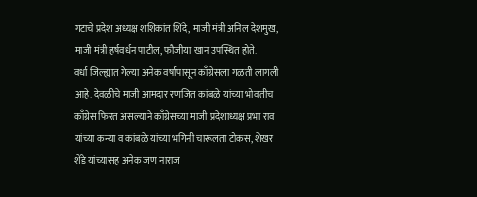गटाचे प्रदेश अध्यक्ष शशिकांत शिंदे, माजी मंत्री अनिल देशमुख, माजी मंत्री हर्षवर्धन पाटील, फौजीया खान उपस्थित होते.
वर्धा जिल्ह्यात गेल्या अनेक वर्षापासून काँग्रेसला गळती लागली आहे. देवळीचे माजी आमदार रणजित कांबळे यांच्या भोवतीच काँग्रेस फिरत असल्याने काँग्रेसच्या माजी प्रदेशाध्यक्ष प्रभा राव यांच्या कन्या व कांबळे यांच्या भगिनी चारूलता टोकस, शेखर शेंडे यांच्यासह अनेक जण नाराज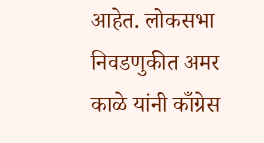आहेत. लोकसभा निवडणुकीत अमर काळे यांनी काँग्रेस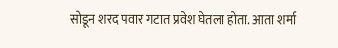सोडून शरद पवार गटात प्रवेश घेतला होता. आता शर्मा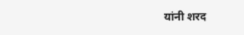यांनी शरद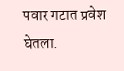पवार गटात प्रवेश घेतला.